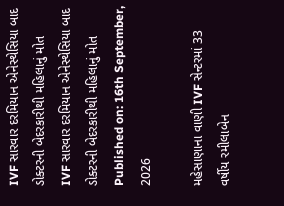IVF સારવાર દરમિયાન એનેસ્થેસિયા બાદ ડોક્ટરની બેદરકારીથી મહિલાનું મોત
IVF સારવાર દરમિયાન એનેસ્થેસિયા બાદ ડોક્ટરની બેદરકારીથી મહિલાનું મોત
Published on: 16th September, 2026

મહેસાણાના વાણી IVF સેન્ટરમાં 33 વર્ષીય રમીલાબેન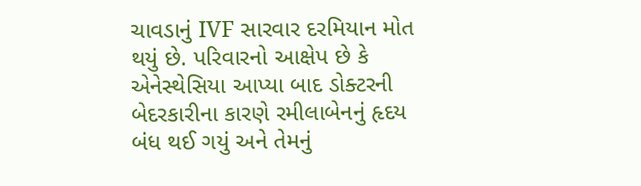ચાવડાનું IVF સારવાર દરમિયાન મોત થયું છે. પરિવારનો આક્ષેપ છે કે એનેસ્થેસિયા આપ્યા બાદ ડોક્ટરની બેદરકારીના કારણે રમીલાબેનનું હૃદય બંધ થઈ ગયું અને તેમનું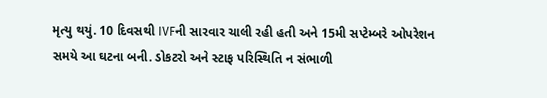મૃત્યુ થયું. 10 દિવસથી IVFની સારવાર ચાલી રહી હતી અને 15મી સપ્ટેમ્બરે ઓપરેશન સમયે આ ઘટના બની. ડોકટરો અને સ્ટાફ પરિસ્થિતિ ન સંભાળી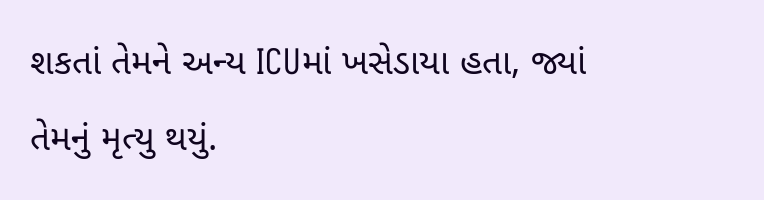શકતાં તેમને અન્ય ICUમાં ખસેડાયા હતા, જ્યાં તેમનું મૃત્યુ થયું.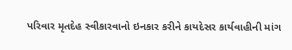પરિવાર મૃતદેહ સ્વીકારવાનો ઇનકાર કરીને કાયદેસર કાર્યવાહીની માંગ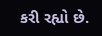કરી રહ્યો છે.